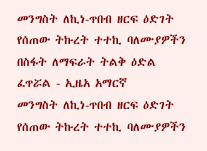መንግስት ለኪነ-ጥበብ ዘርፍ ዕድገት የሰጠው ትኩረት ተተኪ ባለሙያዎችን በስፋት ለማፍራት ትልቅ ዕድል ፈጥሯል - ኢዜአ አማርኛ
መንግስት ለኪነ-ጥበብ ዘርፍ ዕድገት የሰጠው ትኩረት ተተኪ ባለሙያዎችን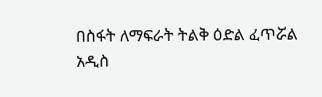በስፋት ለማፍራት ትልቅ ዕድል ፈጥሯል
አዲስ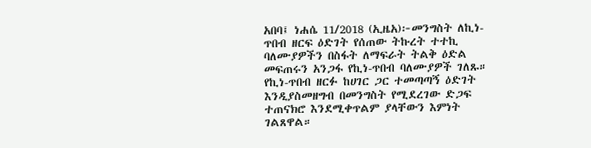አበባ፤ ነሐሴ 11/2018 (ኢዜአ)፦መንግስት ለኪነ-ጥበብ ዘርፍ ዕድገት የሰጠው ትኩረት ተተኪ ባለሙያዎችን በስፋት ለማፍራት ትልቅ ዕድል መፍጠሩን አንጋፋ የኪነ-ጥበብ ባለሙያዎች ገለጹ።
የኪነ-ጥበብ ዘርፉ ከሀገር ጋር ተመጣጣኝ ዕድገት እንዲያስመዘግብ በመንግስት የሚደረገው ድጋፍ ተጠናክሮ እንደሚቀጥልም ያላቸውን እምነት ገልጸዋል።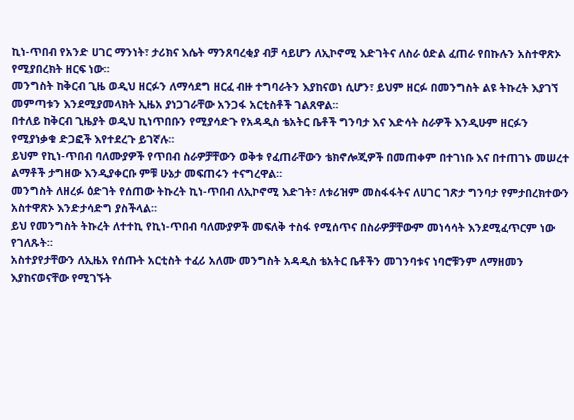ኪነ-ጥበብ የአንድ ሀገር ማንነት፣ ታሪክና እሴት ማንጸባረቂያ ብቻ ሳይሆን ለኢኮኖሚ እድገትና ለስራ ዕድል ፈጠራ የበኩሉን አስተዋጽኦ የሚያበረክት ዘርፍ ነው።
መንግስት ከቅርብ ጊዜ ወዲህ ዘርፉን ለማሳደግ ዘርፈ ብዙ ተግባራትን እያከናወነ ሲሆን፣ ይህም ዘርፉ በመንግስት ልዩ ትኩረት እያገኘ መምጣቱን እንደሚያመላክት ኢዜአ ያነጋገራቸው አንጋፋ አርቲስቶች ገልጸዋል፡፡
በተለይ ከቅርብ ጊዜያት ወዲህ ኪነጥበቡን የሚያሳድጉ የአዳዲስ ቴአትር ቤቶች ግንባታ እና እድሳት ስራዎች እንዲሁም ዘርፉን የሚያነቃቁ ድጋፎች እየተደረጉ ይገኛሉ።
ይህም የኪነ-ጥበብ ባለሙያዎች የጥበብ ስራዎቻቸውን ወቅቱ የፈጠራቸውን ቴክኖሎጂዎች በመጠቀም በተገነቡ እና በተጠገኑ መሠረተ ልማቶች ታግዘው እንዲያቀርቡ ምቹ ሁኔታ መፍጠሩን ተናግረዋል።
መንግስት ለዘረፉ ዕድገት የሰጠው ትኩረት ኪነ-ጥበብ ለኢኮኖሚ እድገት፣ ለቱሪዝም መስፋፋትና ለሀገር ገጽታ ግንባታ የምታበረክተውን አስተዋጽኦ እንድታሳድግ ያስችላል።
ይህ የመንግስት ትኩረት ለተተኪ የኪነ-ጥበብ ባለሙያዎች መፍለቅ ተስፋ የሚሰጥና በስራዎቻቸውም መነሳሳት እንደሚፈጥርም ነው የገለጹት።
አስተያየታቸውን ለኢዜአ የሰጡት አርቲስት ተፈሪ አለሙ መንግስት አዳዲስ ቴአትር ቤቶችን መገንባቱና ነባሮቹንም ለማዘመን እያከናወናቸው የሚገኙት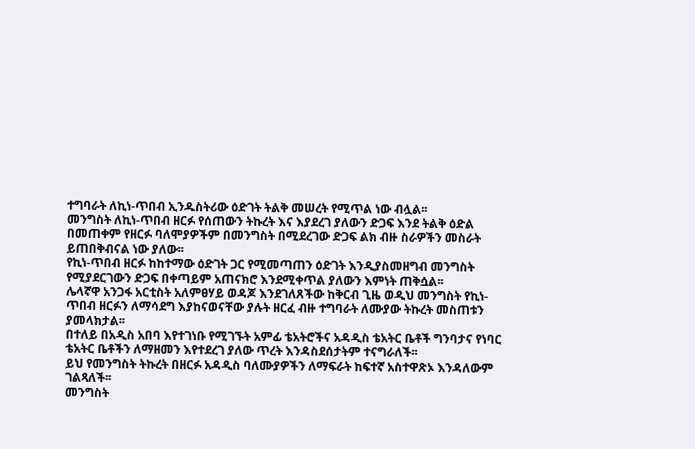ተግባራት ለኪነ-ጥበብ ኢንዱስትሪው ዕድገት ትልቅ መሠረት የሚጥል ነው ብሏል፡፡
መንግስት ለኪነ-ጥበብ ዘርፉ የሰጠውን ትኩረት እና እያደረገ ያለውን ድጋፍ እንደ ትልቅ ዕድል በመጠቀም የዘርፉ ባለሞያዎችም በመንግስት በሚደረገው ድጋፍ ልክ ብዙ ስራዎችን መስራት ይጠበቅብናል ነው ያለው፡፡
የኪነ-ጥበብ ዘርፉ ከከተማው ዕድገት ጋር የሚመጣጠን ዕድገት እንዲያስመዘግብ መንግስት የሚያደርገውን ድጋፍ በቀጣይም አጠናክሮ እንደሚቀጥል ያለውን እምነት ጠቅሷል፡፡
ሌላኛዋ አንጋፋ አርቲስት አለምፀሃይ ወዳጆ እንደገለጸችው ከቅርብ ጊዜ ወዲህ መንግስት የኪነ-ጥበብ ዘርፉን ለማሳደግ እያከናወናቸው ያሉት ዘርፈ ብዙ ተግባራት ለሙያው ትኩረት መስጠቱን ያመላክታል፡፡
በተለይ በአዲስ አበባ እየተገነቡ የሚገኙት አምፊ ቴአትሮችና አዳዲስ ቴአትር ቤቶች ግንባታና የነባር ቴአትር ቤቶችን ለማዘመን እየተደረገ ያለው ጥረት እንዳስደሰታትም ተናግራለች፡፡
ይህ የመንግስት ትኩረት በዘርፉ አዳዲስ ባለሙያዎችን ለማፍራት ከፍተኛ አስተዋጽኦ እንዳለውም ገልጻለች፡፡
መንግስት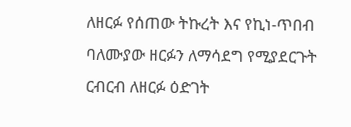ለዘርፉ የሰጠው ትኩረት እና የኪነ-ጥበብ ባለሙያው ዘርፉን ለማሳደግ የሚያደርጉት ርብርብ ለዘርፉ ዕድገት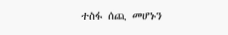ተስፋ ሰጪ መሆኑን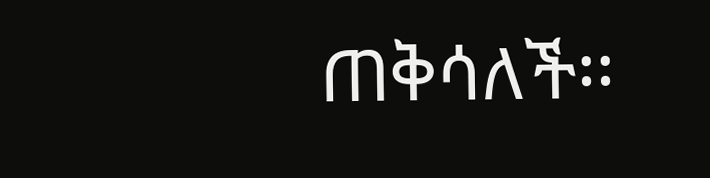ጠቅሳለች፡፡